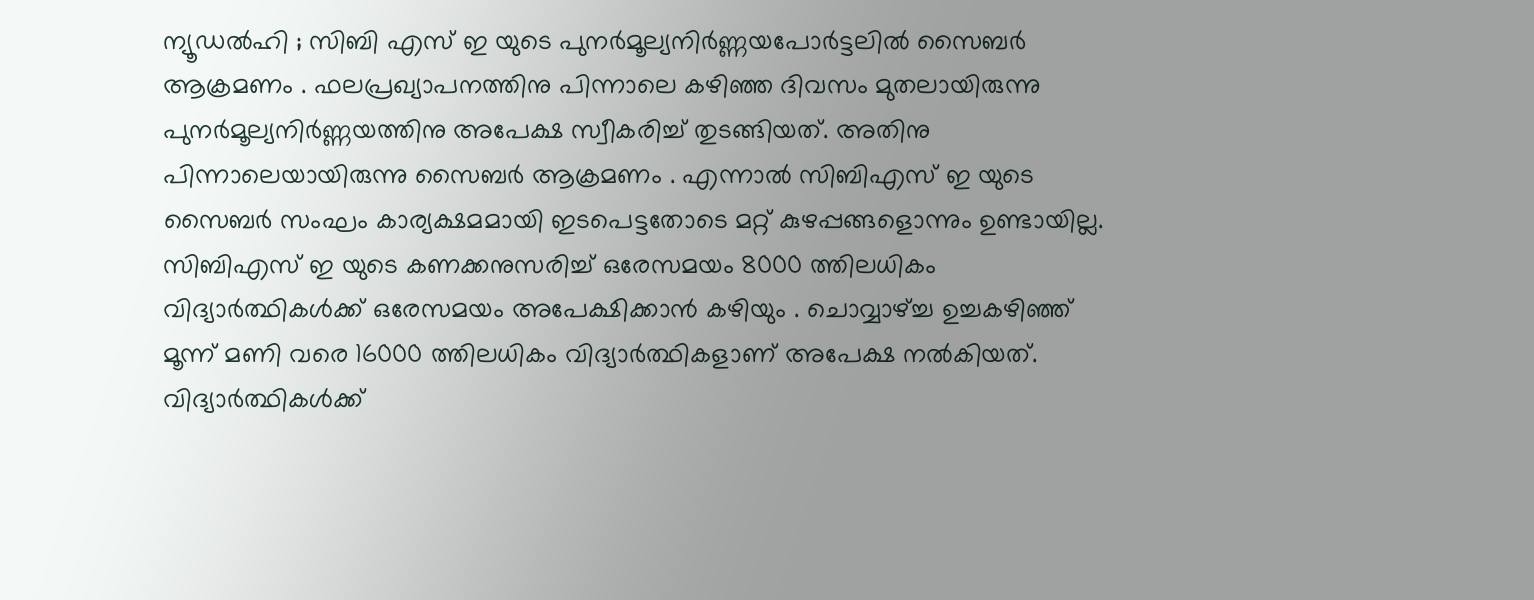ന്യൂഡൽഹി ; സിബി എസ് ഇ യുടെ പുനർമൂല്യനിർണ്ണയപോർട്ടലിൽ സൈബർ ആക്രമണം . ഫലപ്രഖ്യാപനത്തിനു പിന്നാലെ കഴിഞ്ഞ ദിവസം മുതലായിരുന്നു പുനർമൂല്യനിർണ്ണയത്തിനു അപേക്ഷ സ്വീകരിച്ച് തുടങ്ങിയത്. അതിനു പിന്നാലെയായിരുന്നു സൈബർ ആക്രമണം . എന്നാൽ സിബിഎസ് ഇ യുടെ സൈബർ സംഘം കാര്യക്ഷമമായി ഇടപെട്ടതോടെ മറ്റ് കുഴപ്പങ്ങളൊന്നും ഉണ്ടായില്ല.
സിബിഎസ് ഇ യുടെ കണക്കനുസരിച്ച് ഒരേസമയം 8000 ത്തിലധികം വിദ്യാർത്ഥികൾക്ക് ഒരേസമയം അപേക്ഷിക്കാൻ കഴിയും . ചൊവ്വാഴ്ച്ച ഉച്ചകഴിഞ്ഞ് മൂന്ന് മണി വരെ 16000 ത്തിലധികം വിദ്യാർത്ഥികളാണ് അപേക്ഷ നൽകിയത്. വിദ്യാർത്ഥികൾക്ക്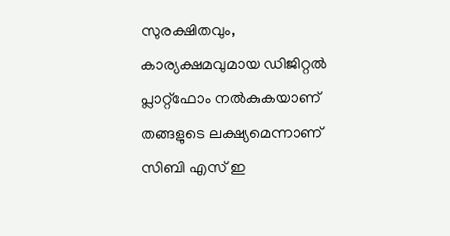സുരക്ഷിതവും, കാര്യക്ഷമവുമായ ഡിജിറ്റൽ പ്ലാറ്റ്ഫോം നൽകുകയാണ് തങ്ങളുടെ ലക്ഷ്യമെന്നാണ് സിബി എസ് ഇ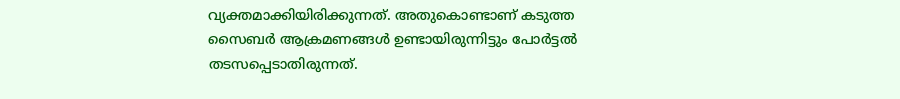വ്യക്തമാക്കിയിരിക്കുന്നത്. അതുകൊണ്ടാണ് കടുത്ത സൈബർ ആക്രമണങ്ങൾ ഉണ്ടായിരുന്നിട്ടും പോർട്ടൽ തടസപ്പെടാതിരുന്നത്.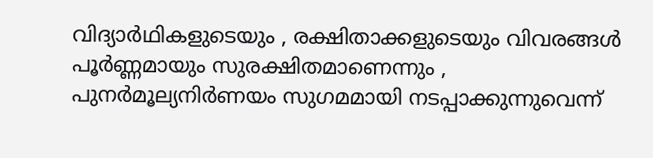വിദ്യാർഥികളുടെയും , രക്ഷിതാക്കളുടെയും വിവരങ്ങൾ പൂർണ്ണമായും സുരക്ഷിതമാണെന്നും , പുനർമൂല്യനിർണയം സുഗമമായി നടപ്പാക്കുന്നുവെന്ന്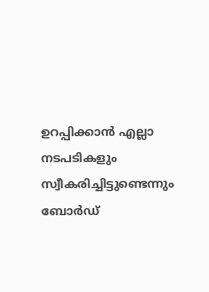ഉറപ്പിക്കാൻ എല്ലാ നടപടികളും സ്വീകരിച്ചിട്ടുണ്ടെന്നും ബോർഡ്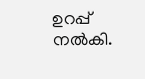ഉറപ്പ് നൽകി.